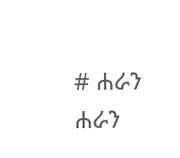# ሐራን
ሐራን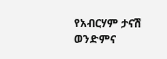የአብርሃም ታናሽ ወንድምና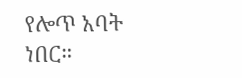የሎጥ አባት ነበር።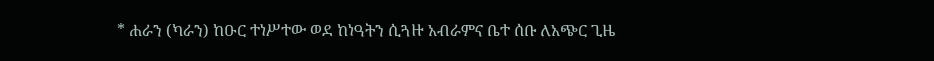* ሐራን (ካራን) ከዑር ተነሥተው ወደ ከነዓትን ሲጓዙ አብራምና ቤተ ሰቡ ለአጭር ጊዜ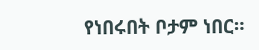የነበሩበት ቦታም ነበር።